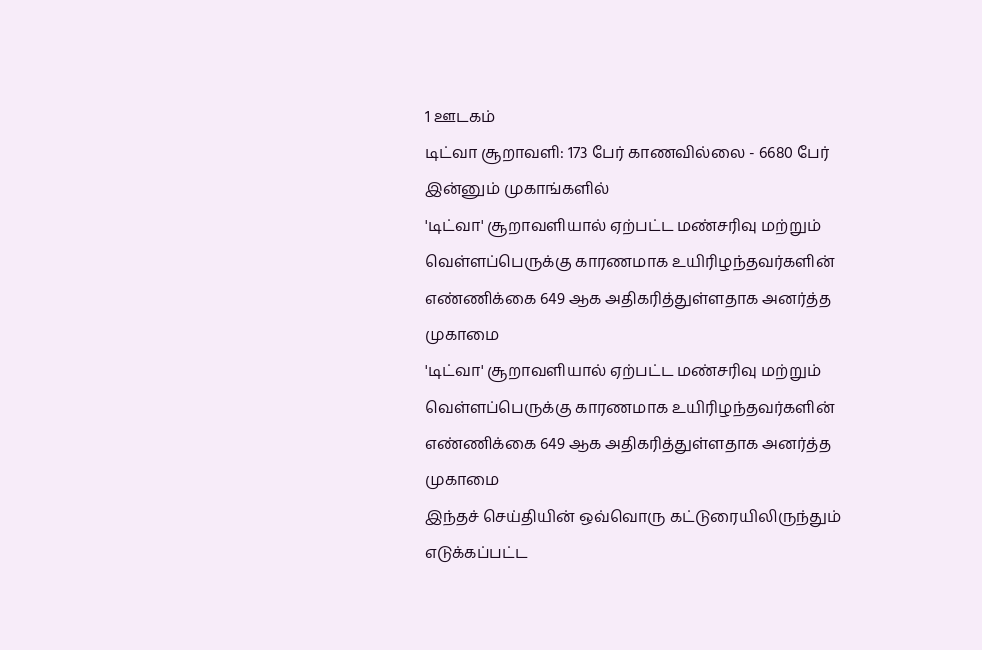1 ஊடகம்
டிட்வா சூறாவளி: 173 பேர் காணவில்லை - 6680 பேர் இன்னும் முகாங்களில்
'டிட்வா' சூறாவளியால் ஏற்பட்ட மண்சரிவு மற்றும் வெள்ளப்பெருக்கு காரணமாக உயிரிழந்தவர்களின் எண்ணிக்கை 649 ஆக அதிகரித்துள்ளதாக அனர்த்த முகாமை
'டிட்வா' சூறாவளியால் ஏற்பட்ட மண்சரிவு மற்றும் வெள்ளப்பெருக்கு காரணமாக உயிரிழந்தவர்களின் எண்ணிக்கை 649 ஆக அதிகரித்துள்ளதாக அனர்த்த முகாமை
இந்தச் செய்தியின் ஒவ்வொரு கட்டுரையிலிருந்தும் எடுக்கப்பட்ட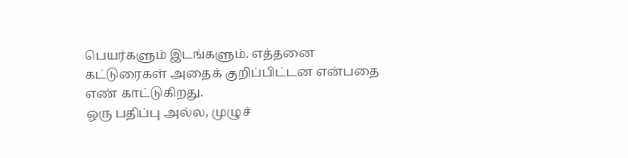பெயர்களும் இடங்களும். எத்தனை கட்டுரைகள் அதைக் குறிப்பிட்டன என்பதை எண் காட்டுகிறது.
ஒரு பதிப்பு அல்ல, முழுச்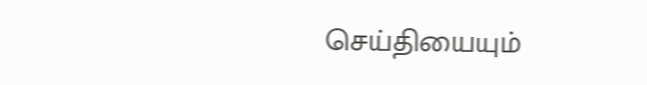செய்தியையும்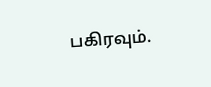பகிரவும்.